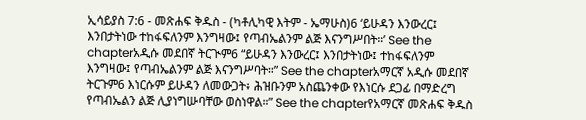ኢሳይያስ 7:6 - መጽሐፍ ቅዱስ - (ካቶሊካዊ እትም - ኤማሁስ)6 ‘ይሁዳን እንውረር፤ እንበታትነው ተከፋፍለንም እንግዛው፤ የጣብኤልንም ልጅ እናንግሥበት።’ See the chapterአዲሱ መደበኛ ትርጒም6 “ይሁዳን እንውረር፤ እንበታትነው፤ ተከፋፍለንም እንግዛው፤ የጣብኤልንም ልጅ እናንግሥባት።” See the chapterአማርኛ አዲሱ መደበኛ ትርጉም6 እነርሱም ይሁዳን ለመውጋት፥ ሕዝቡንም አስጨንቀው የእነርሱ ደጋፊ በማድረግ የጣብኤልን ልጅ ሊያነግሡባቸው ወስነዋል።” See the chapterየአማርኛ መጽሐፍ ቅዱስ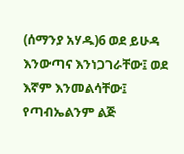(ሰማንያ አሃዱ)6 ወደ ይሁዳ እንውጣና እንነጋገራቸው፤ ወደ እኛም እንመልሳቸው፤ የጣብኤልንም ልጅ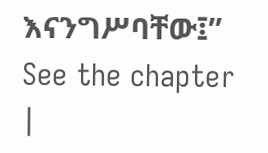እናንግሥባቸው፤” See the chapter |